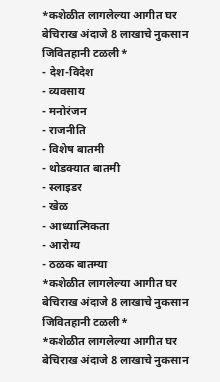*कशेळीत लागलेल्या आगीत घर बेचिराख अंदाजे 8 लाखाचे नुकसान जिवितहानी टळली*
- देश-विदेश
- व्यवसाय
- मनोरंजन
- राजनीति
- विशेष बातमी
- थोडक्यात बातमी
- स्लाइडर
- खेळ
- आध्यात्मिकता
- आरोग्य
- ठळक बातम्या
*कशेळीत लागलेल्या आगीत घर बेचिराख अंदाजे 8 लाखाचे नुकसान जिवितहानी टळली*
*कशेळीत लागलेल्या आगीत घर बेचिराख अंदाजे 8 लाखाचे नुकसान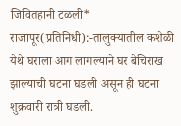जिवितहानी टळली*
राजापूर(प्रतिनिधी):-तालुक्यातील कशेळी येथे घराला आग लागल्याने घर बेचिराख झाल्याची घटना घडली असून ही घटना शुक्रवारी रात्री घडली.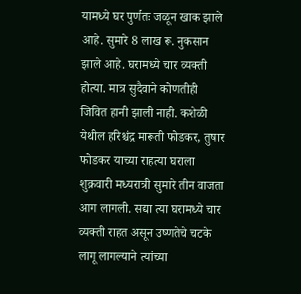यामध्ये घर पुर्णतः जळून खाक झाले आहे. सुमारे 8 लाख रू. नुकसान झाले आहे. घरामध्ये चार व्यक्ती होत्या. मात्र सुदैवाने कोणतीही जिवित हानी झाली नाही. कशेळी येथील हरिश्चंद्र मारूती फोडकर, तुषार फोडकर याच्या राहत्या घराला शुक्रवारी मध्यरात्री सुमारे तीन वाजता आग लागली. सद्या त्या घरामध्ये चार व्यक्ती राहत असून उष्णतेचे चटके लागू लागल्याने त्यांच्या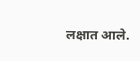लक्षात आले.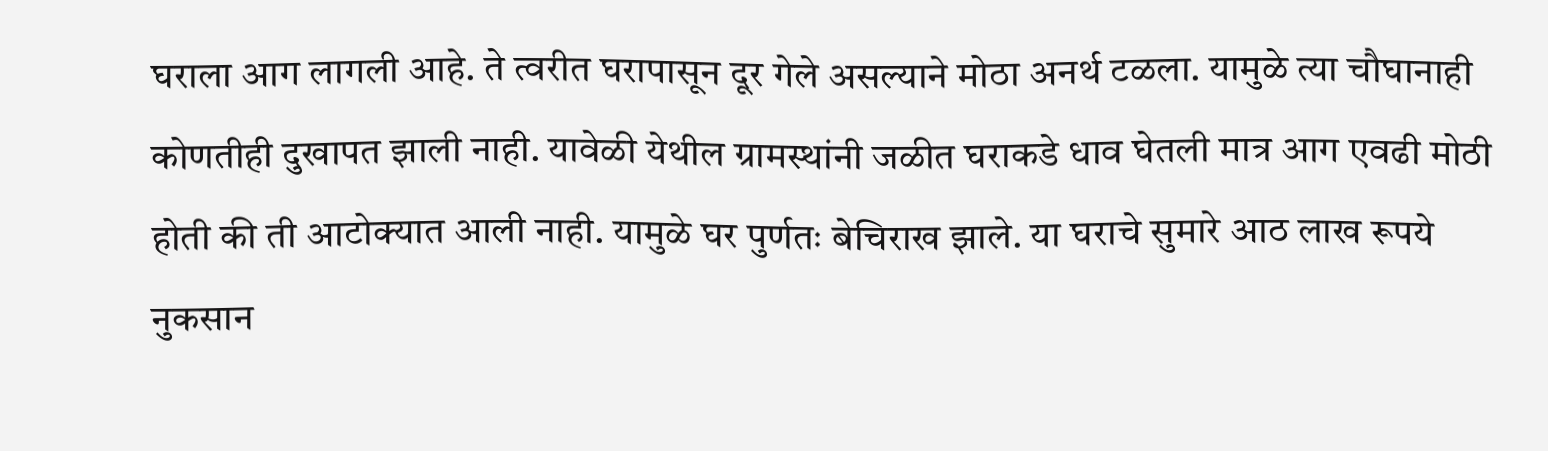घराला आग लागली आहे. ते त्वरीत घरापासून दूर गेले असल्याने मोठा अनर्थ टळला. यामुळे त्या चौघानाही कोणतीही दुखापत झाली नाही. यावेळी येथील ग्रामस्थांनी जळीत घराकडे धाव घेतली मात्र आग एवढी मोठी होती की ती आटोक्यात आली नाही. यामुळे घर पुर्णतः बेचिराख झाले. या घराचे सुमारे आठ लाख रूपये नुकसान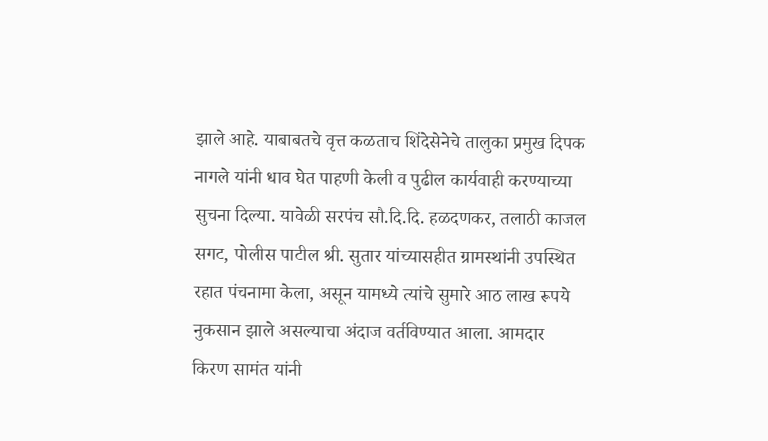झाले आहे. याबाबतचे वृत्त कळताच शिंदेसेनेचे तालुका प्रमुख दिपक नागले यांनी धाव घेत पाहणी केली व पुढील कार्यवाही करण्याच्या सुचना दिल्या. यावेळी सरपंच सौ.दि.दि. हळदणकर, तलाठी काजल सगट, पोलीस पाटील श्री. सुतार यांच्यासहीत ग्रामस्थांनी उपस्थित रहात पंचनामा केला, असून यामध्ये त्यांचे सुमारे आठ लाख रूपये नुकसान झाले असल्याचा अंदाज वर्तविण्यात आला. आमदार किरण सामंत यांनी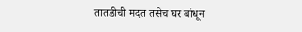तातडीची मदत तसेच घर बांधून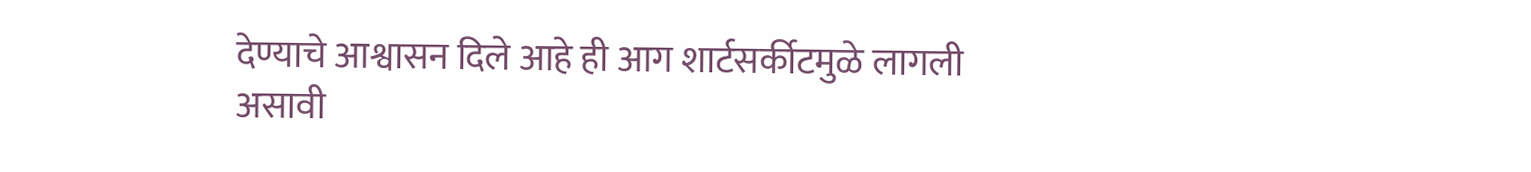देण्याचे आश्वासन दिले आहे ही आग शार्टसर्कीटमुळे लागली असावी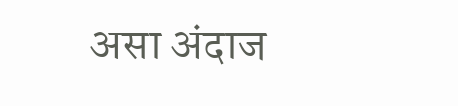असा अंदाज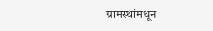ग्रामस्थांमधून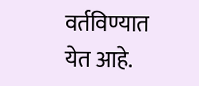वर्तविण्यात येत आहे.